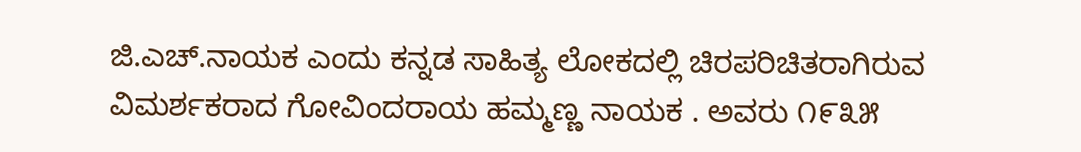ಜಿ.ಎಚ್.ನಾಯಕ ಎಂದು ಕನ್ನಡ ಸಾಹಿತ್ಯ ಲೋಕದಲ್ಲಿ ಚಿರಪರಿಚಿತರಾಗಿರುವ ವಿಮರ್ಶಕರಾದ ಗೋವಿಂದರಾಯ ಹಮ್ಮಣ್ಣ ನಾಯಕ . ಅವರು ೧೯೩೫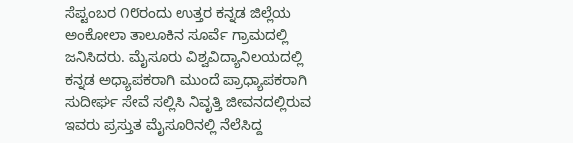ಸೆಪ್ಟಂಬರ ೧೮ರಂದು ಉತ್ತರ ಕನ್ನಡ ಜಿಲ್ಲೆಯ ಅಂಕೋಲಾ ತಾಲೂಕಿನ ಸೂರ್ವೆ ಗ್ರಾಮದಲ್ಲಿ ಜನಿಸಿದರು. ಮೈಸೂರು ವಿಶ್ವವಿದ್ಯಾನಿಲಯದಲ್ಲಿ ಕನ್ನಡ ಅಧ್ಯಾಪಕರಾಗಿ ಮುಂದೆ ಪ್ರಾಧ್ಯಾಪಕರಾಗಿ ಸುದೀರ್ಘ ಸೇವೆ ಸಲ್ಲಿಸಿ ನಿವೃತ್ತಿ ಜೀವನದಲ್ಲಿರುವ ಇವರು ಪ್ರಸ್ತುತ ಮೈಸೂರಿನಲ್ಲಿ ನೆಲೆಸಿದ್ದ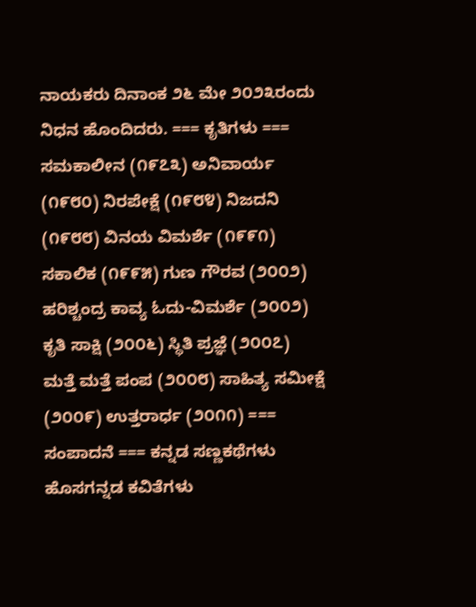ನಾಯಕರು ದಿನಾಂಕ ೨೬ ಮೇ ೨೦೨೩ರಂದು ನಿಧನ ಹೊಂದಿದರು. === ಕೃತಿಗಳು === ಸಮಕಾಲೀನ (೧೯೭೩) ಅನಿವಾರ್ಯ (೧೯೮೦) ನಿರಪೇಕ್ಷೆ (೧೯೮೪) ನಿಜದನಿ (೧೯೮೮) ವಿನಯ ವಿಮರ್ಶೆ (೧೯೯೧) ಸಕಾಲಿಕ (೧೯೯೫) ಗುಣ ಗೌರವ (೨೦೦೨) ಹರಿಶ್ಚಂದ್ರ ಕಾವ್ಯ ಓದು-ವಿಮರ್ಶೆ (೨೦೦೨) ಕೃತಿ ಸಾಕ್ಷಿ (೨೦೦೬) ಸ್ಥಿತಿ ಪ್ರಜ್ಞೆ (೨೦೦೭) ಮತ್ತೆ ಮತ್ತೆ ಪಂಪ (೨೦೦೮) ಸಾಹಿತ್ಯ ಸಮೀಕ್ಷೆ (೨೦೦೯) ಉತ್ತರಾರ್ಧ (೨೦೧೧) === ಸಂಪಾದನೆ === ಕನ್ನಡ ಸಣ್ಣಕಥೆಗಳು ಹೊಸಗನ್ನಡ ಕವಿತೆಗಳು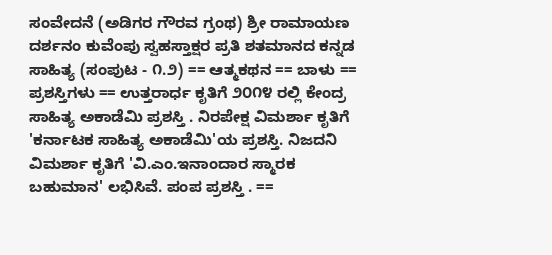ಸಂವೇದನೆ (ಅಡಿಗರ ಗೌರವ ಗ್ರಂಥ) ಶ್ರೀ ರಾಮಾಯಣ ದರ್ಶನಂ ಕುವೆಂಪು ಸ್ವಹಸ್ತಾಕ್ಷರ ಪ್ರತಿ ಶತಮಾನದ ಕನ್ನಡ ಸಾಹಿತ್ಯ (ಸಂಪುಟ - ೧.೨) == ಆತ್ಮಕಥನ == ಬಾಳು == ಪ್ರಶಸ್ತಿಗಳು == ಉತ್ತರಾರ್ಧ ಕೃತಿಗೆ ೨೦೧೪ ರಲ್ಲಿ ಕೇಂದ್ರ ಸಾಹಿತ್ಯ ಅಕಾಡೆಮಿ ಪ್ರಶಸ್ತಿ . ನಿರಪೇಕ್ಷ ವಿಮರ್ಶಾ ಕೃತಿಗೆ 'ಕರ್ನಾಟಕ ಸಾಹಿತ್ಯ ಅಕಾಡೆಮಿ'ಯ ಪ್ರಶಸ್ತಿ. ನಿಜದನಿ ವಿಮರ್ಶಾ ಕೃತಿಗೆ 'ವಿ.ಎಂ.ಇನಾಂದಾರ ಸ್ಮಾರಕ ಬಹುಮಾನ' ಲಭಿಸಿವೆ. ಪಂಪ ಪ್ರಶಸ್ತಿ . ==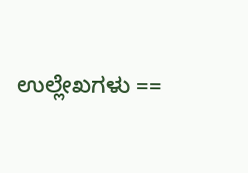ಉಲ್ಲೇಖಗಳು ==